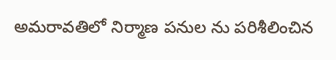అమరావతిలో నిర్మాణ పనుల ను పరిశీలించిన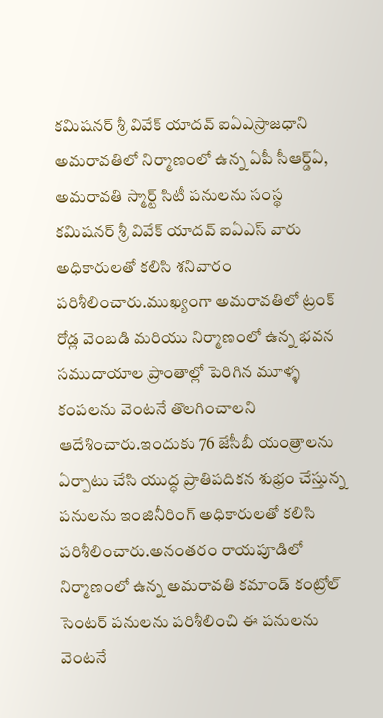కమిషనర్ శ్రీ వివేక్ యాదవ్ ఐఏఎస్రాజధాని అమరావతిలో నిర్మాణంలో ఉన్న ఏపీ సీఆర్డ్ఏ, అమరావతి స్మార్ట్ సిటీ పనులను సంస్థ కమిషనర్ శ్రీ వివేక్ యాదవ్ ఐఏఎస్ వారు అధికారులతో కలిసి శనివారం పరిశీలించారు.ముఖ్యంగా అమరావతిలో ట్రంక్ రోడ్ల వెంబడి మరియు నిర్మాణంలో ఉన్న భవన సముదాయాల ప్రాంతాల్లో పెరిగిన మూళ్ళ కంపలను వెంటనే తొలగించాలని ఆదేశించారు.ఇందుకు 76 జేసీబీ యంత్రాలను ఏర్పాటు చేసి యుద్ధ ప్రాతిపదికన శుభ్రం చేస్తున్న పనులను ఇంజినీరింగ్ అధికారులతో కలిసి పరిశీలించారు.అనంతరం రాయపూడిలో నిర్మాణంలో ఉన్న అమరావతి కమాండ్ కంట్రోల్ సెంటర్ పనులను పరిశీలించి ఈ పనులను వెంటనే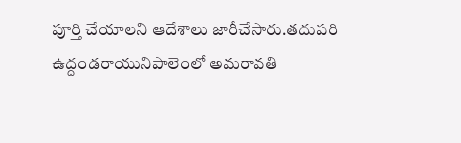పూర్తి చేయాలని ఆదేశాలు జారీచేసారు.తదుపరి ఉద్దండరాయునిపాలెంలో అమరావతి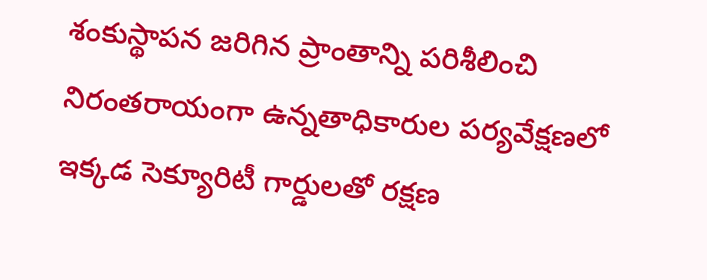శంకుస్థాపన జరిగిన ప్రాంతాన్ని పరిశీలించి నిరంతరాయంగా ఉన్నతాధికారుల పర్యవేక్షణలో ఇక్కడ సెక్యూరిటీ గార్డులతో రక్షణ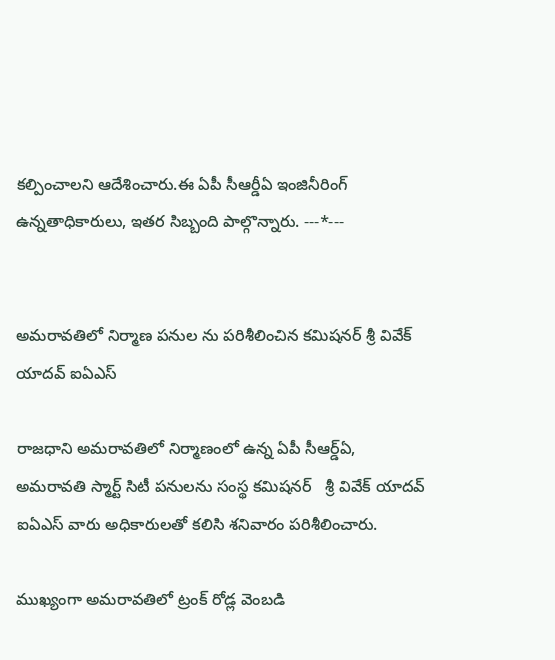కల్పించాలని ఆదేశించారు.ఈ ఏపీ సీఆర్డీఏ ఇంజినీరింగ్ ఉన్నతాధికారులు, ఇతర సిబ్బంది పాల్గొన్నారు. ---*---


అమరావతిలో నిర్మాణ పనుల ను పరిశీలించిన కమిషనర్ శ్రీ వివేక్ యాదవ్ ఐఏఎస్

రాజధాని అమరావతిలో నిర్మాణంలో ఉన్న ఏపీ సీఆర్డ్ఏ, అమరావతి స్మార్ట్ సిటీ పనులను సంస్థ కమిషనర్   శ్రీ వివేక్ యాదవ్ ఐఏఎస్ వారు అధికారులతో కలిసి శనివారం పరిశీలించారు.

ముఖ్యంగా అమరావతిలో ట్రంక్ రోడ్ల వెంబడి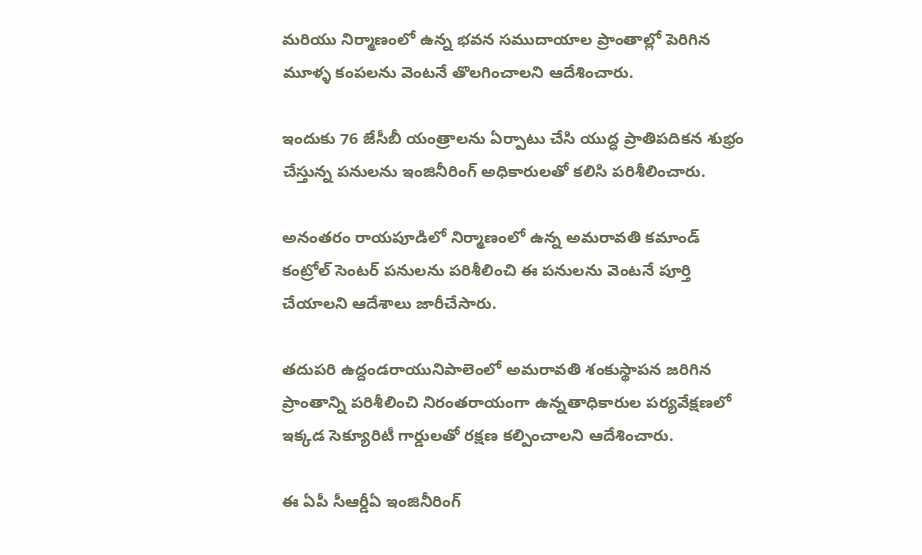మరియు నిర్మాణంలో ఉన్న భవన సముదాయాల ప్రాంతాల్లో పెరిగిన మూళ్ళ కంపలను వెంటనే తొలగించాలని ఆదేశించారు.

ఇందుకు 76 జేసీబీ యంత్రాలను ఏర్పాటు చేసి యుద్ధ ప్రాతిపదికన శుభ్రం చేస్తున్న పనులను ఇంజినీరింగ్ అధికారులతో కలిసి పరిశీలించారు.

అనంతరం రాయపూడిలో నిర్మాణంలో ఉన్న అమరావతి కమాండ్ కంట్రోల్ సెంటర్ పనులను పరిశీలించి ఈ పనులను వెంటనే పూర్తి చేయాలని ఆదేశాలు జారీచేసారు.

తదుపరి ఉద్దండరాయునిపాలెంలో అమరావతి శంకుస్థాపన జరిగిన ప్రాంతాన్ని పరిశీలించి నిరంతరాయంగా ఉన్నతాధికారుల పర్యవేక్షణలో ఇక్కడ సెక్యూరిటీ గార్డులతో రక్షణ కల్పించాలని ఆదేశించారు.

ఈ ఏపీ సీఆర్డీఏ ఇంజినీరింగ్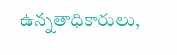ఉన్నతాధికారులు,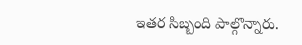ఇతర సిబ్బంది పాల్గొన్నారు.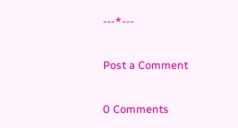---*---

Post a Comment

0 Comments